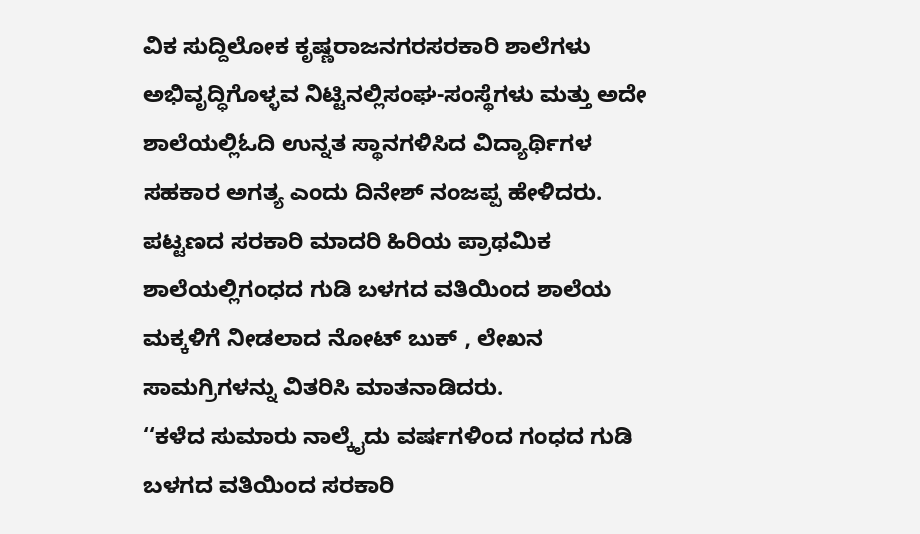ವಿಕ ಸುದ್ದಿಲೋಕ ಕೃಷ್ಣರಾಜನಗರಸರಕಾರಿ ಶಾಲೆಗಳು ಅಭಿವೃದ್ಧಿಗೊಳ್ಳವ ನಿಟ್ಟಿನಲ್ಲಿಸಂಘ-ಸಂಸ್ಥೆಗಳು ಮತ್ತು ಅದೇ ಶಾಲೆಯಲ್ಲಿಓದಿ ಉನ್ನತ ಸ್ಥಾನಗಳಿಸಿದ ವಿದ್ಯಾರ್ಥಿಗಳ ಸಹಕಾರ ಅಗತ್ಯ ಎಂದು ದಿನೇಶ್ ನಂಜಪ್ಪ ಹೇಳಿದರು.
ಪಟ್ಟಣದ ಸರಕಾರಿ ಮಾದರಿ ಹಿರಿಯ ಪ್ರಾಥಮಿಕ ಶಾಲೆಯಲ್ಲಿಗಂಧದ ಗುಡಿ ಬಳಗದ ವತಿಯಿಂದ ಶಾಲೆಯ ಮಕ್ಕಳಿಗೆ ನೀಡಲಾದ ನೋಟ್ ಬುಕ್ , ಲೇಖನ ಸಾಮಗ್ರಿಗಳನ್ನು ವಿತರಿಸಿ ಮಾತನಾಡಿದರು.
‘‘ಕಳೆದ ಸುಮಾರು ನಾಲ್ಕೈದು ವರ್ಷಗಳಿಂದ ಗಂಧದ ಗುಡಿ ಬಳಗದ ವತಿಯಿಂದ ಸರಕಾರಿ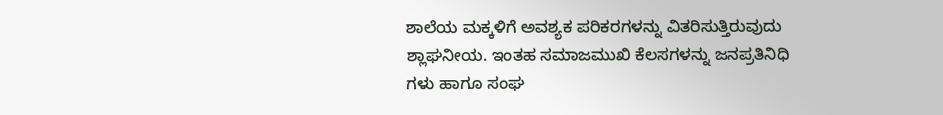ಶಾಲೆಯ ಮಕ್ಕಳಿಗೆ ಅವಶ್ಯಕ ಪರಿಕರಗಳನ್ನು ವಿತರಿಸುತ್ತಿರುವುದು ಶ್ಲಾಘನೀಯ. ಇಂತಹ ಸಮಾಜಮುಖಿ ಕೆಲಸಗಳನ್ನು ಜನಪ್ರತಿನಿಧಿ ಗಳು ಹಾಗೂ ಸಂಘ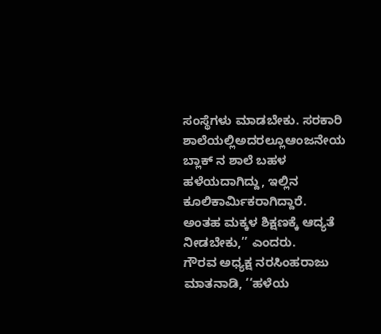ಸಂಸ್ಥೆಗಳು ಮಾಡಬೇಕು. ಸರಕಾರಿ ಶಾಲೆಯಲ್ಲಿಅದರಲ್ಲೂಆಂಜನೇಯ ಬ್ಲಾಕ್ ನ ಶಾಲೆ ಬಹಳ ಹಳೆಯದಾಗಿದ್ದು, ಇಲ್ಲಿನ ಕೂಲಿಕಾರ್ಮಿಕರಾಗಿದ್ದಾರೆ. ಅಂತಹ ಮಕ್ಕಳ ಶಿಕ್ಷಣಕ್ಕೆ ಆದ್ಯತೆ ನೀಡಬೇಕು,’’ ಎಂದರು.
ಗೌರವ ಅಧ್ಯಕ್ಷ ನರಸಿಂಹರಾಜು ಮಾತನಾಡಿ, ‘‘ಹಳೆಯ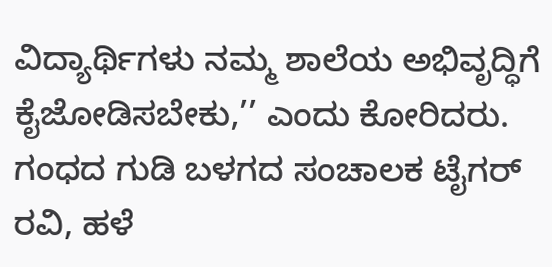ವಿದ್ಯಾರ್ಥಿಗಳು ನಮ್ಮ ಶಾಲೆಯ ಅಭಿವೃದ್ಧಿಗೆ ಕೈಜೋಡಿಸಬೇಕು,’’ ಎಂದು ಕೋರಿದರು.
ಗಂಧದ ಗುಡಿ ಬಳಗದ ಸಂಚಾಲಕ ಟೈಗರ್ ರವಿ, ಹಳೆ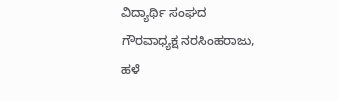ವಿದ್ಯಾರ್ಥಿ ಸಂಘದ ಗೌರವಾಧ್ಯಕ್ಷ ನರಸಿಂಹರಾಜು, ಹಳೆ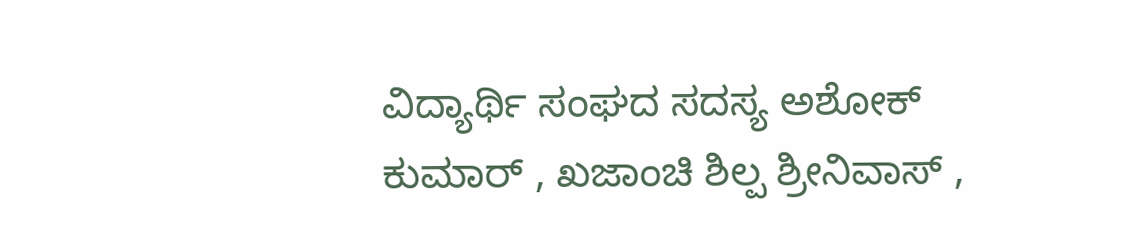ವಿದ್ಯಾರ್ಥಿ ಸಂಘದ ಸದಸ್ಯ ಅಶೋಕ್ ಕುಮಾರ್ , ಖಜಾಂಚಿ ಶಿಲ್ಪ ಶ್ರೀನಿವಾಸ್ ,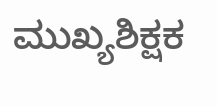ಮುಖ್ಯಶಿಕ್ಷಕ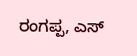ರಂಗಪ್ಪ, ಎಸ್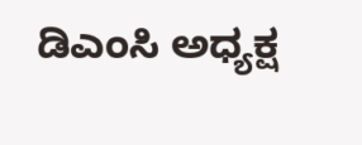ಡಿಎಂಸಿ ಅಧ್ಯಕ್ಷ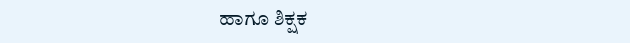ಹಾಗೂ ಶಿಕ್ಷಕ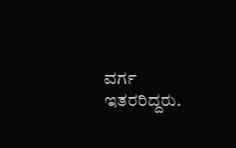ವರ್ಗ ಇತರರಿದ್ದರು.